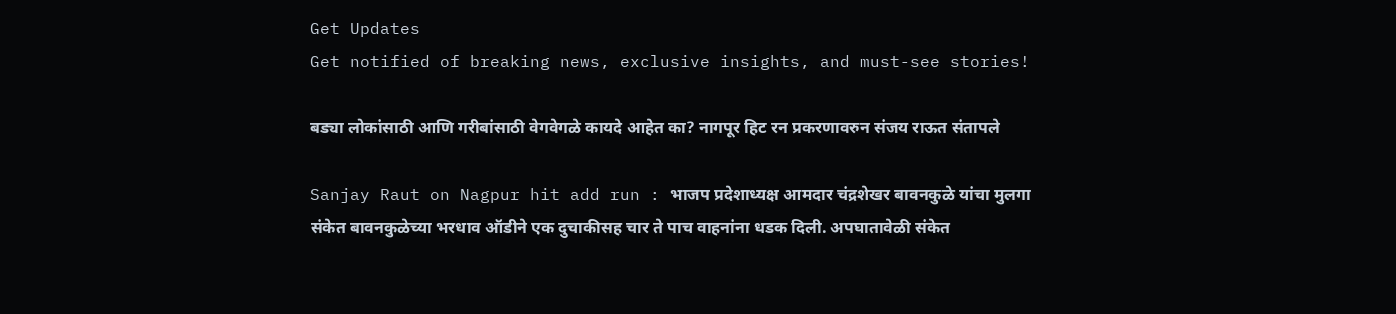Get Updates
Get notified of breaking news, exclusive insights, and must-see stories!

बड्या लोकांसाठी आणि गरीबांसाठी वेगवेगळे कायदे आहेत का? नागपूर हिट रन प्रकरणावरुन संजय राऊत संतापले

Sanjay Raut on Nagpur hit add run : भाजप प्रदेशाध्यक्ष आमदार चंद्रशेखर बावनकुळे यांचा मुलगा संकेत बावनकुळेच्या भरधाव ऑडीने एक दुचाकीसह चार ते पाच वाहनांना धडक दिली. अपघातावेळी संकेत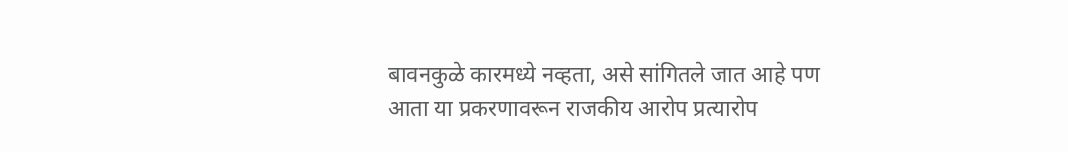बावनकुळे कारमध्ये नव्हता, असे सांगितले जात आहे पण आता या प्रकरणावरून राजकीय आरोप प्रत्यारोप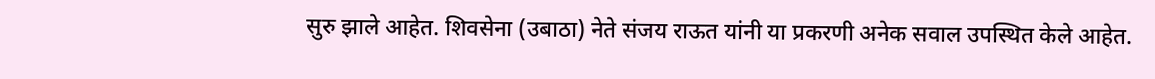सुरु झाले आहेत. शिवसेना (उबाठा) नेते संजय राऊत यांनी या प्रकरणी अनेक सवाल उपस्थित केले आहेत.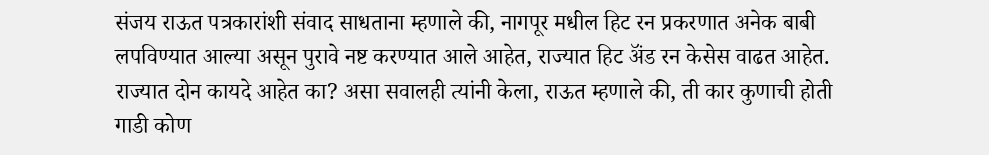संजय राऊत पत्रकारांशी संवाद साधताना म्हणाले की, नागपूर मधील हिट रन प्रकरणात अनेक बाबी लपविण्यात आल्या असून पुरावे नष्ट करण्यात आले आहेत, राज्यात हिट ॲंड रन केसेस वाढत आहेत. राज्यात दोन कायदे आहेत का? असा सवालही त्यांनी केला, राऊत म्हणाले की, ती कार कुणाची होती गाडी कोण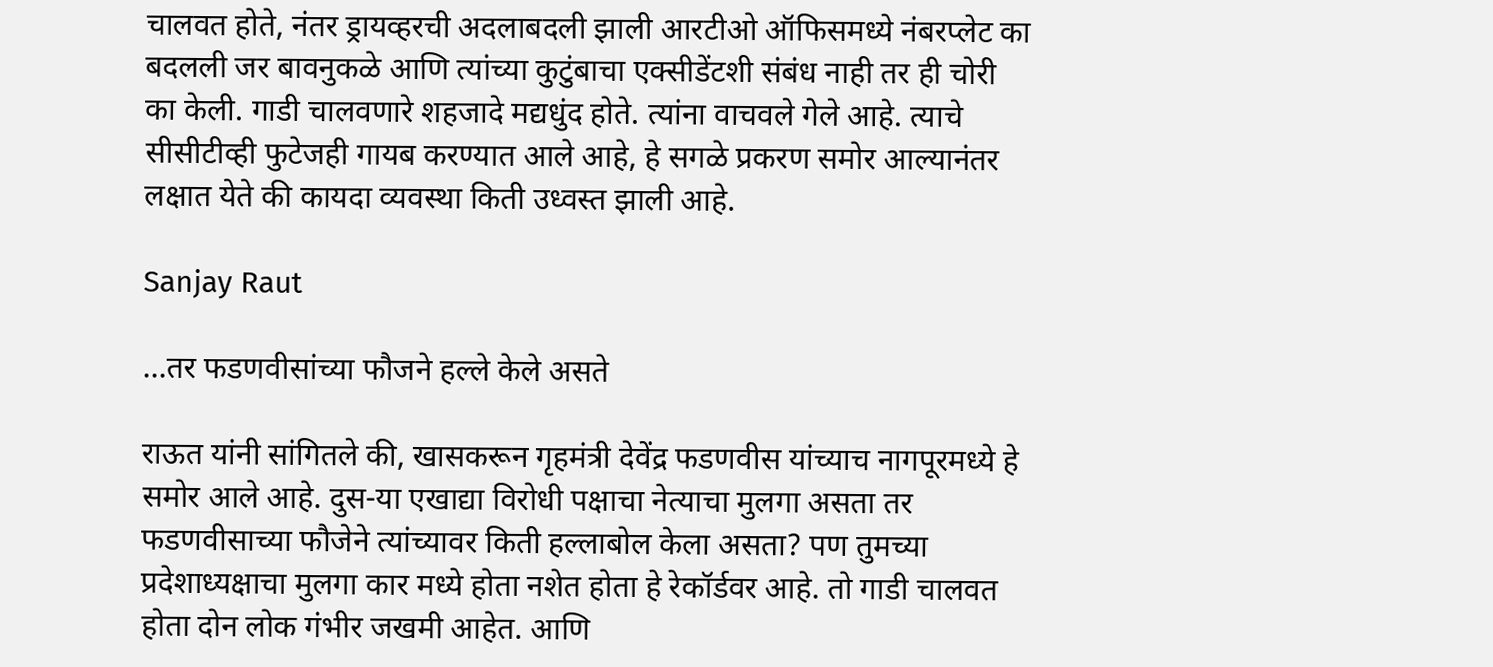चालवत होते, नंतर ड्रायव्हरची अदलाबदली झाली आरटीओ ऑफिसमध्ये नंबरप्लेट का बदलली जर बावनुकळे आणि त्यांच्या कुटुंबाचा एक्सीडेंटशी संबंध नाही तर ही चोरी का केली. गाडी चालवणारे शहजादे मद्यधुंद होते. त्यांना वाचवले गेले आहे. त्याचे सीसीटीव्ही फुटेजही गायब करण्यात आले आहे, हे सगळे प्रकरण समोर आल्यानंतर लक्षात येते की कायदा व्यवस्था किती उध्वस्त झाली आहे.

Sanjay Raut

...तर फडणवीसांच्या फौजने हल्ले केले असते

राऊत यांनी सांगितले की, खासकरून गृहमंत्री देवेंद्र फडणवीस यांच्याच नागपूरमध्ये हे समोर आले आहे. दुस-या एखाद्या विरोधी पक्षाचा नेत्याचा मुलगा असता तर फडणवीसाच्या फौजेने त्यांच्यावर किती हल्लाबोल केला असता? पण तुमच्या प्रदेशाध्यक्षाचा मुलगा कार मध्ये होता नशेत होता हे रेकॉर्डवर आहे. तो गाडी चालवत होता दोन लोक गंभीर जखमी आहेत. आणि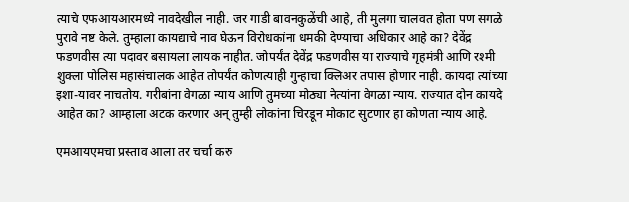त्याचे एफआयआरमध्ये नावदेखील नाही. जर गाडी बावनकुळेंची आहे, ती मुलगा चालवत होता पण सगळे पुरावे नष्ट केले. तुम्हाला कायद्याचे नाव घेऊन विरोधकांना धमकी देण्याचा अधिकार आहे का? देवेंद्र फडणवीस त्या पदावर बसायला लायक नाहीत. जोपर्यंत देवेंद्र फडणवीस या राज्याचे गृहमंत्री आणि रश्मी शुक्ला पोलिस महासंचालक आहेत तोपर्यंत कोणत्याही गुन्हाचा क्लिअर तपास होणार नाही. कायदा त्यांच्या इशा-यावर नाचतोय. गरीबांना वेगळा न्याय आणि तुमच्या मोठ्या नेत्यांना वेगळा न्याय. राज्यात दोन कायदे आहेत का? आम्हाला अटक करणार अन् तुम्ही लोकांना चिरडून मोकाट सुटणार हा कोणता न्याय आहे.

एमआयएमचा प्रस्ताव आला तर चर्चा करु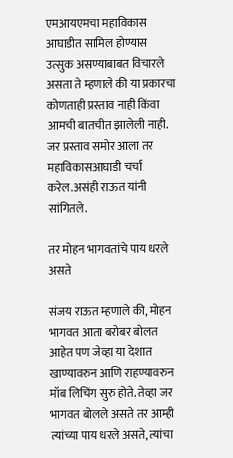एमआयएमचा महाविकास आघाडीत सामिल होण्यास उत्सुक असण्याबाबत विचारले असता ते म्हणाले की या प्रकारचा कोणताही प्रस्ताव नाही किंवा आमची बातचीत झालेली नाही. जर प्रस्ताव समोर आला तर महाविकासआघाडी चर्चा करेल.असंही राऊत यांनी सांगितले.

तर मोहन भागवतांचे पाय धरले असते

संजय राऊत म्हणाले की, मोहन भागवत आता बरोबर बोलत आहेत पण जेव्हा या देशात खाण्यावरुन आणि राहण्यावरुन मॉब लिचिंग सुरु होते. तेव्हा जर भागवत बोलले असते तर आम्ही त्यांच्या पाय धरले असते, त्यांचा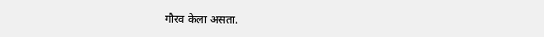गौरव केला असता.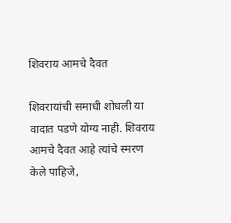शिवराय आमचे दैवत

शिवरायांची समाधी शोधली या वादात पडणे योग्य नाही. शिवराय आमचे दैवत आहे त्यांचे स्मरण केले पाहिजे,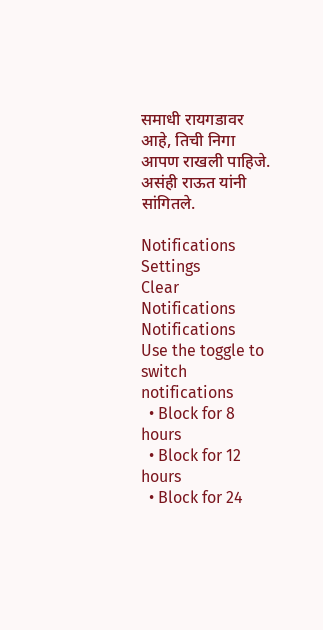समाधी रायगडावर आहे, तिची निगा आपण राखली पाहिजे. असंही राऊत यांनी सांगितले.

Notifications
Settings
Clear Notifications
Notifications
Use the toggle to switch notifications
  • Block for 8 hours
  • Block for 12 hours
  • Block for 24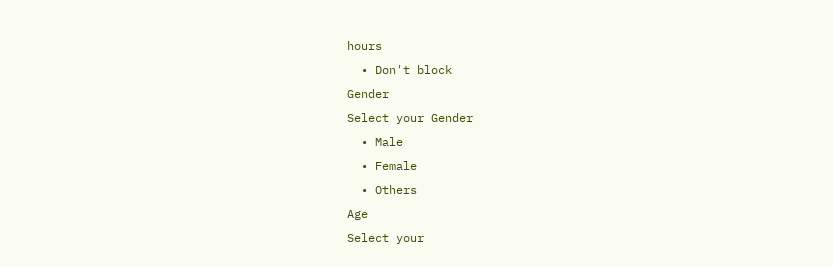hours
  • Don't block
Gender
Select your Gender
  • Male
  • Female
  • Others
Age
Select your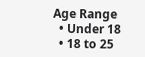Age Range
  • Under 18
  • 18 to 25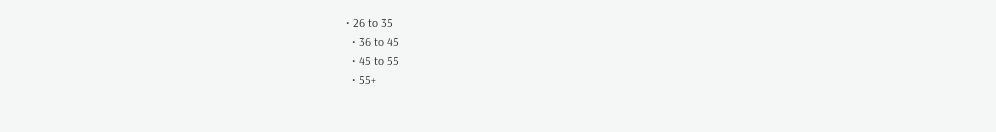• 26 to 35
  • 36 to 45
  • 45 to 55
  • 55+